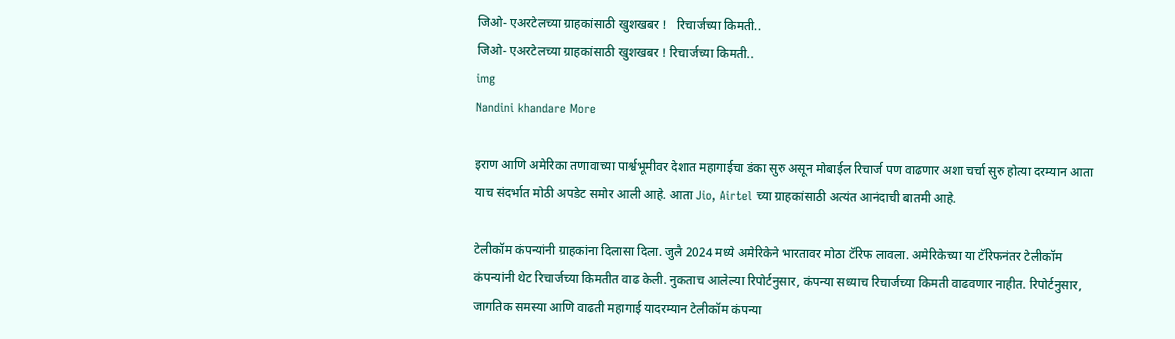जिओ- एअरटेलच्या ग्राहकांसाठी खुशखबर !   रिचार्जच्या किमती..
जिओ- एअरटेलच्या ग्राहकांसाठी खुशखबर ! रिचार्जच्या किमती..
img
Nandini khandare More

इराण आणि अमेरिका तणावाच्या पार्श्वभूमीवर देशात महागाईचा डंका सुरु असून मोबाईल रिचार्ज पण वाढणार अशा चर्चा सुरु होत्या दरम्यान आता याच संदर्भात मोठी अपडेट समोर आली आहे. आता Jio, Airtel च्या ग्राहकांसाठी अत्यंत आनंदाची बातमी आहे.

टेलीकॉम कंपन्यांनी ग्राहकांना दिलासा दिला. जुलै 2024 मध्ये अमेरिकेने भारतावर मोठा टॅरिफ लावला. अमेरिकेच्या या टॅरिफनंतर टेलीकॉम कंपन्यांनी थेट रिचार्जच्या किमतीत वाढ केली. नुकताच आलेल्या रिपोर्टनुसार, कंपन्या सध्याच रिचार्जच्या किमती वाढवणार नाहीत. रिपोर्टनुसार, जागतिक समस्या आणि वाढती महागाई यादरम्यान टेलीकॉम कंपन्या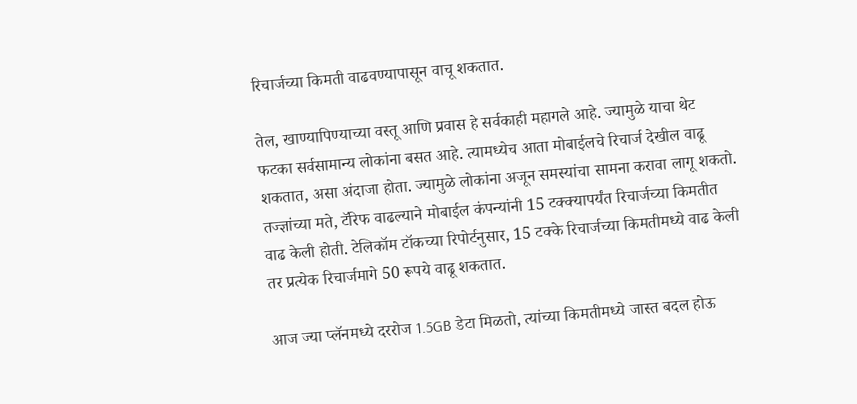रिचार्जच्या किमती वाढवण्यापासून वाचू शकतात.

तेल, खाण्यापिण्याच्या वस्तू आणि प्रवास हे सर्वकाही महागले आहे. ज्यामुळे याचा थेट फटका सर्वसामान्य लोकांना बसत आहे. त्यामध्येच आता मोबाईलचे रिचार्ज देखील वाढू शकतात, असा अंदाजा होता. ज्यामुळे लोकांना अजून समस्यांचा सामना करावा लागू शकतो. तज्ज्ञांच्या मते, टॅरिफ वाढल्याने मोबाईल कंपन्यांनी 15 टक्क्यापर्यंत रिचार्जच्या किमतीत वाढ केली होती. टेलिकॉम टॉकच्या रिपोर्टनुसार, 15 टक्के रिचार्जच्या किमतीमध्ये वाढ केली तर प्रत्येक रिचार्जमागे 50 रूपये वाढू शकतात.

आज ज्या प्लॅनमध्ये दररोज 1.5GB डेटा मिळतो, त्यांच्या किमतीमध्ये जास्त बदल होऊ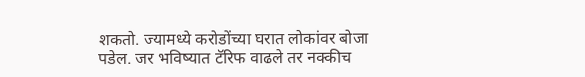शकतो. ज्यामध्ये करोडोंच्या घरात लोकांवर बोजा पडेल. जर भविष्यात टॅरिफ वाढले तर नक्कीच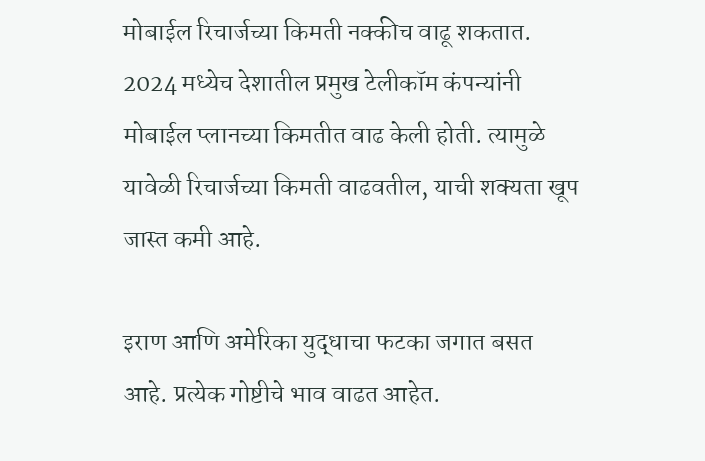मोबाईल रिचार्जच्या किमती नक्कीच वाढू शकतात. 2024 मध्येच देशातील प्रमुख टेलीकॉम कंपन्यांनी मोबाईल प्लानच्या किमतीत वाढ केली होती. त्यामुळे यावेळी रिचार्जच्या किमती वाढवतील, याची शक्यता खूप जास्त कमी आहे.

इराण आणि अमेरिका युद्धाचा फटका जगात बसत आहे. प्रत्येक गोष्टीचे भाव वाढत आहेत.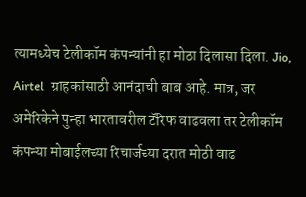त्यामध्येच टेलीकॉम कंपन्यांनी हा मोठा दिलासा दिला. Jio, Airtel  ग्राहकांसाठी आनंदाची बाब आहे. मात्र, जर अमेरिकेने पुन्हा भारतावरील टॅरिफ वाढवला तर टेलीकॉम कंपन्या मोबाईलच्या रिचार्जच्या दरात मोठी वाढ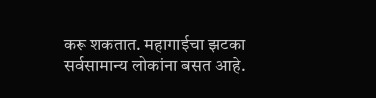करू शकतात. महागाईचा झटका सर्वसामान्य लोकांना बसत आहे.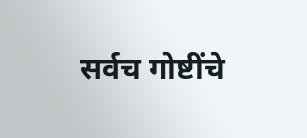सर्वच गोष्टींचे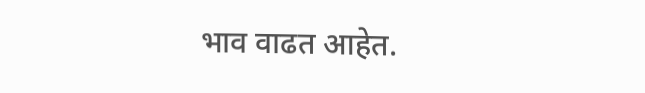भाव वाढत आहेत.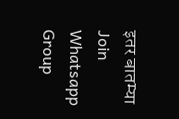इतर बातम्या
Join Whatsapp Group